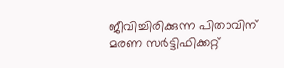ജീവിച്ചിരിക്കുന്ന പിതാവിന് മരണ സർട്ടിഫിക്കറ്റ്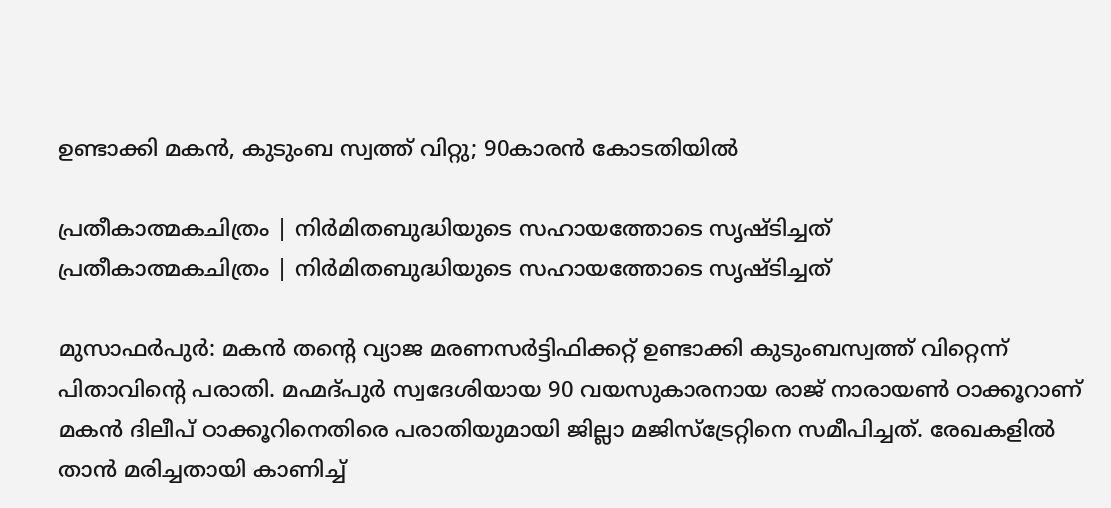ഉണ്ടാക്കി മകൻ, കുടുംബ സ്വത്ത് വിറ്റു; 90കാരൻ കോടതിയിൽ

പ്രതീകാത്മകചിത്രം | നിർമിതബുദ്ധിയുടെ സഹായത്തോടെ സൃഷ്ടിച്ചത്
പ്രതീകാത്മകചിത്രം | നിർമിതബുദ്ധിയുടെ സഹായത്തോടെ സൃഷ്ടിച്ചത്

മുസാഫർപുർ: മകൻ തന്റെ വ്യാജ മരണസർട്ടിഫിക്കറ്റ് ഉണ്ടാക്കി കുടുംബസ്വത്ത് വിറ്റെന്ന് പിതാവിന്റെ പരാതി. മഹ്മദ്പുർ സ്വദേശിയായ 90 വയസുകാരനായ രാജ് നാരായൺ ഠാക്കൂറാണ് മകൻ ദിലീപ് ഠാക്കൂറിനെതിരെ പരാതിയുമായി ജില്ലാ മജിസ്‌ട്രേറ്റിനെ സമീപിച്ചത്. രേഖകളിൽ താൻ മരിച്ചതായി കാണിച്ച്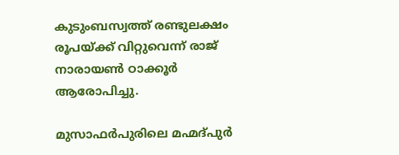കുടുംബസ്വത്ത് രണ്ടുലക്ഷം രൂപയ്ക്ക് വിറ്റുവെന്ന് രാജ് നാരായൺ ഠാക്കൂർ ആരോപിച്ചു.

മുസാഫർപുരിലെ മഹ്മദ്പുർ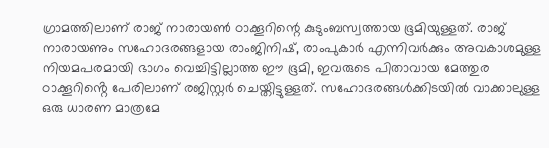ഗ്രാമത്തിലാണ് രാജ് നാരായൺ ഠാക്കൂറിന്റെ കുടുംബസ്വത്തായ ഭൂമിയുള്ളത്. രാജ് നാരായണും സഹോദരങ്ങളായ രാംജിനിഷ്, രാംപുകാർ എന്നിവർക്കും അവകാശമുള്ള നിയമപരമായി ഭാഗം വെച്ചിട്ടില്ലാത്ത ഈ ഭൂമി, ഇവരുടെ പിതാവായ മേത്തുര ഠാക്കൂറിൻ്റെ പേരിലാണ് രജിസ്റ്റർ ചെയ്തിട്ടുള്ളത്. സഹോദരങ്ങൾക്കിടയിൽ വാക്കാലുള്ള ഒരു ധാരണ മാത്രമേ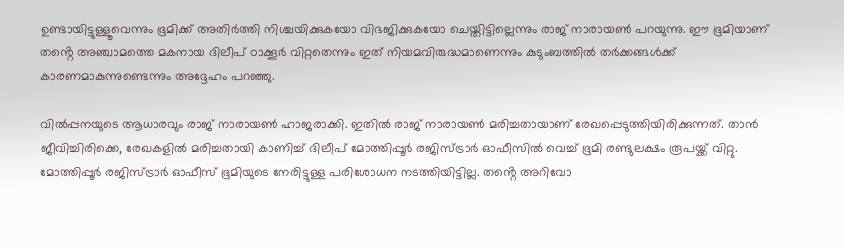ഉണ്ടായിട്ടുള്ളൂവെന്നും ഭൂമിക്ക് അതിർത്തി നിശ്ചയിക്കുകയോ വിഭജിക്കുകയോ ചെയ്തിട്ടില്ലെന്നും രാജ് നാരായൺ പറയുന്നു. ഈ ഭൂമിയാണ് തൻ്റെ അഞ്ചാമത്തെ മകനായ ദിലീപ് ഠാക്കൂർ വിറ്റതെന്നും ഇത് നിയമവിരുദ്ധമാണെന്നും കുടുംബത്തിൽ തർക്കങ്ങൾക്ക് കാരണമാകുന്നുണ്ടെന്നും അദ്ദേഹം പറഞ്ഞു.

വിൽപ്പനയുടെ ആധാരവും രാജ് നാരായൺ ഹാജരാക്കി. ഇതിൽ രാജ് നാരായൺ മരിച്ചതായാണ് രേഖപ്പെടുത്തിയിരിക്കുന്നത്. താൻ ജീവിച്ചിരിക്കെ, രേഖകളിൽ മരിച്ചതായി കാണിച്ച് ദിലീപ് മോത്തിപ്പൂർ രജിസ്ട്രാർ ഓഫീസിൽ വെച്ച് ഭൂമി രണ്ടുലക്ഷം രൂപയ്ക്ക് വിറ്റു. മോത്തിപ്പൂർ രജിസ്ട്രാർ ഓഫീസ് ഭൂമിയുടെ നേരിട്ടുള്ള പരിശോധന നടത്തിയിട്ടില്ല. തൻ്റെ അറിവോ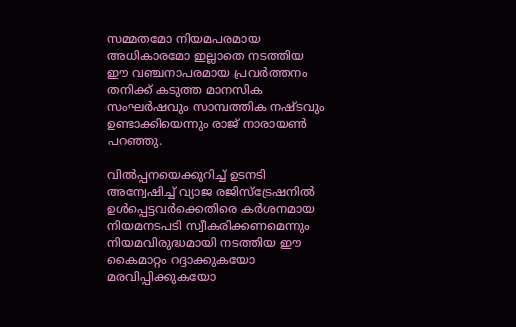സമ്മതമോ നിയമപരമായ അധികാരമോ ഇല്ലാതെ നടത്തിയ ഈ വഞ്ചനാപരമായ പ്രവർത്തനം തനിക്ക് കടുത്ത മാനസിക സംഘർഷവും സാമ്പത്തിക നഷ്ടവും ഉണ്ടാക്കിയെന്നും രാജ് നാരായൺ പറഞ്ഞു.

വിൽപ്പനയെക്കുറിച്ച് ഉടനടി അന്വേഷിച്ച് വ്യാജ രജിസ്ട്രേഷനിൽ ഉൾപ്പെട്ടവർക്കെതിരെ കർശനമായ നിയമനടപടി സ്വീകരിക്കണമെന്നും നിയമവിരുദ്ധമായി നടത്തിയ ഈ കൈമാറ്റം റദ്ദാക്കുകയോ മരവിപ്പിക്കുകയോ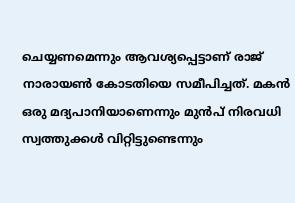ചെയ്യണമെന്നും ആവശ്യപ്പെട്ടാണ് രാജ് നാരായൺ കോടതിയെ സമീപിച്ചത്. മകൻ ഒരു മദ്യപാനിയാണെന്നും മുൻപ് നിരവധി സ്വത്തുക്കൾ വിറ്റിട്ടുണ്ടെന്നും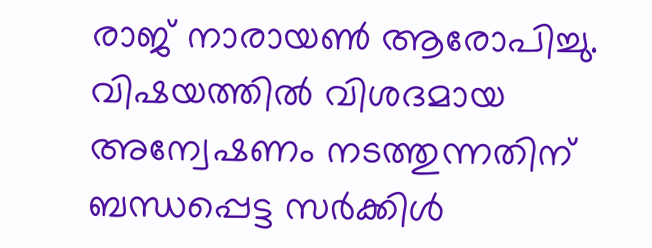രാജ് നാരായൺ ആരോപിച്ചു. വിഷയത്തിൽ വിശദമായ അന്വേഷണം നടത്തുന്നതിന്  ബന്ധപ്പെട്ട സർക്കിൾ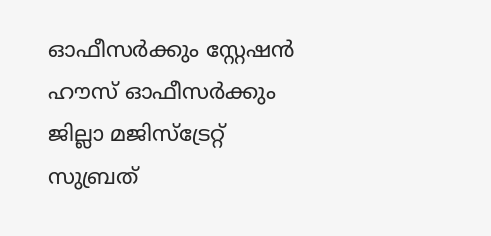ഓഫീസർക്കും സ്റ്റേഷൻ ഹൗസ് ഓഫീസർക്കും ജില്ലാ മജിസ്‌ട്രേറ്റ് സുബ്രത്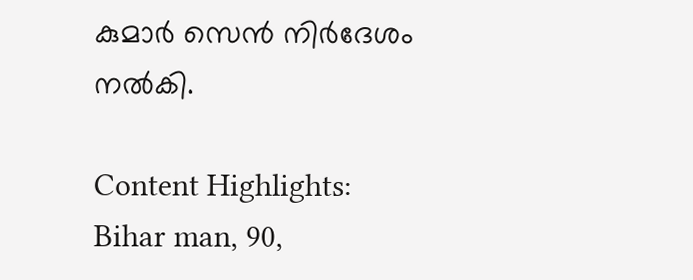കുമാർ സെൻ നിർദേശം നൽകി.

Content Highlights: Bihar man, 90,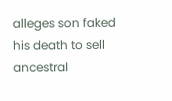alleges son faked his death to sell ancestral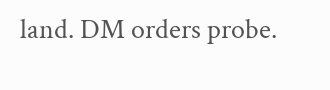land. DM orders probe.